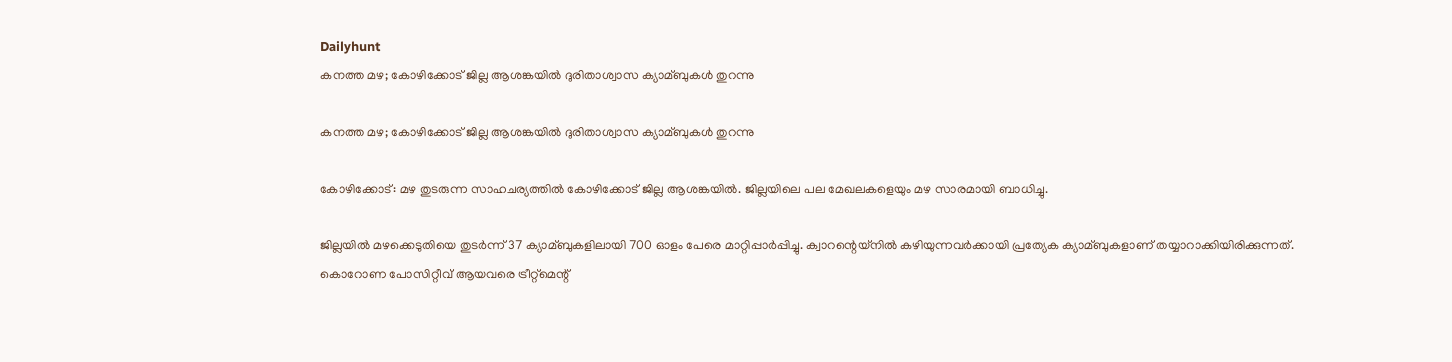Dailyhunt
കനത്ത മഴ; കോഴിക്കോട് ജില്ല ആശങ്കയില്‍ ദുരിതാശ്വാസ ക്യാമ്ബുകള്‍ തുറന്നു

കനത്ത മഴ; കോഴിക്കോട് ജില്ല ആശങ്കയില്‍ ദുരിതാശ്വാസ ക്യാമ്ബുകള്‍ തുറന്നു

കോഴിക്കോട്: മഴ തുടരുന്ന സാഹചര്യത്തില്‍ കോഴിക്കോട് ജില്ല ആശങ്കയില്‍. ജില്ലയിലെ പല മേഖലകളെയും മഴ സാരമായി ബാധിച്ചു.

ജില്ലയില്‍ മഴക്കെടുതിയെ തുടര്‍ന്ന് 37 ക്യാമ്ബുകളിലായി 700 ഓളം പേരെ മാറ്റിപ്പാര്‍പ്പിച്ചു. ക്വാറന്റെയ്‌നില്‍ കഴിയുന്നവര്‍ക്കായി പ്രത്യേക ക്യാമ്ബുകളാണ് തയ്യാറാക്കിയിരിക്കുന്നത്. കൊറോണ പോസിറ്റീവ് ആയവരെ ട്രീറ്റ്‌മെന്റ്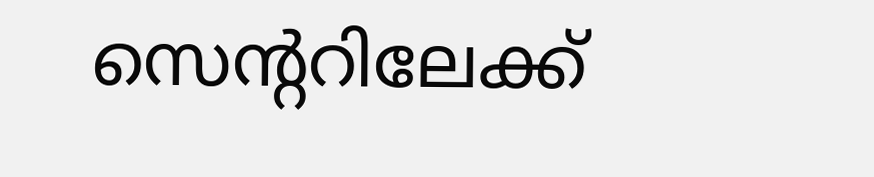സെന്ററിലേക്ക്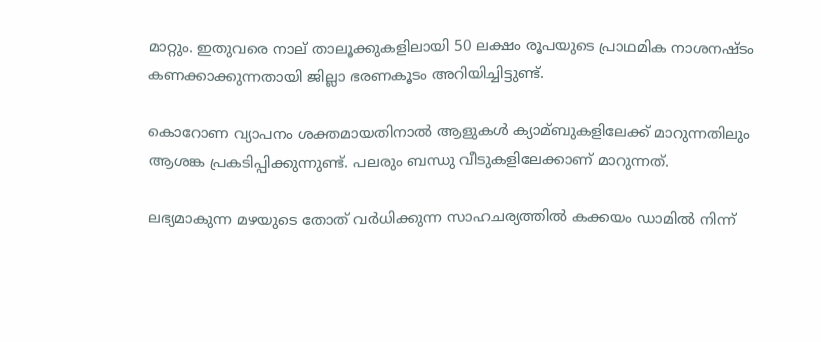മാറ്റും. ഇതുവരെ നാല് താലൂക്കുകളിലായി 50 ലക്ഷം രൂപയുടെ പ്രാഥമിക നാശനഷ്ടം കണക്കാക്കുന്നതായി ജില്ലാ ഭരണകൂടം അറിയിച്ചിട്ടുണ്ട്.

കൊറോണ വ്യാപനം ശക്തമായതിനാല്‍ ആളുകള്‍ ക്യാമ്ബുകളിലേക്ക് മാറുന്നതിലും ആശങ്ക പ്രകടിപ്പിക്കുന്നുണ്ട്. പലരും ബന്ധു വീടുകളിലേക്കാണ് മാറുന്നത്.

ലഭ്യമാകുന്ന മഴയുടെ തോത് വര്‍ധിക്കുന്ന സാഹചര്യത്തില്‍ കക്കയം ഡാമില്‍ നിന്ന്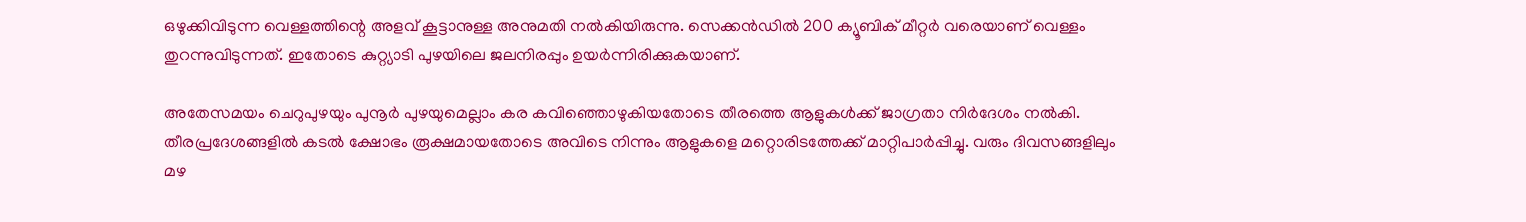ഒഴുക്കിവിടുന്ന വെള്ളത്തിന്റെ അളവ് കൂട്ടാനുള്ള അനുമതി നല്‍കിയിരുന്നു. സെക്കന്‍ഡില്‍ 200 ക്യൂബിക് മീറ്റര്‍ വരെയാണ് വെള്ളം തുറന്നുവിടുന്നത്. ഇതോടെ കുറ്റ്യാടി പുഴയിലെ ജലനിരപ്പും ഉയര്‍ന്നിരിക്കുകയാണ്.

അതേസമയം ചെറുപുഴയും പുനൂര്‍ പുഴയുമെല്ലാം കര കവിഞ്ഞൊഴുകിയതോടെ തീരത്തെ ആളുകള്‍ക്ക് ജാഗ്രതാ നിര്‍ദേശം നല്‍കി. തീരപ്രദേശങ്ങളില്‍ കടല്‍ ക്ഷോഭം രൂക്ഷമായതോടെ അവിടെ നിന്നും ആളുകളെ മറ്റൊരിടത്തേക്ക് മാറ്റിപാര്‍പ്പിച്ചു. വരും ദിവസങ്ങളിലും മഴ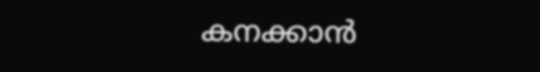കനക്കാന്‍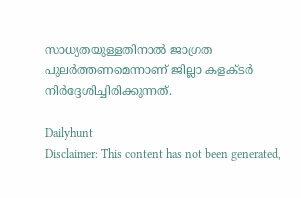സാധ്യതയുള്ളതിനാല്‍ ജാഗ്രത പുലര്‍ത്തണമെന്നാണ് ജില്ലാ കളക്ടര്‍ നിര്‍ദ്ദേശിച്ചിരിക്കുന്നത്.

Dailyhunt
Disclaimer: This content has not been generated,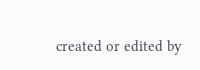created or edited by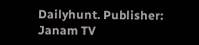Dailyhunt. Publisher: Janam TV